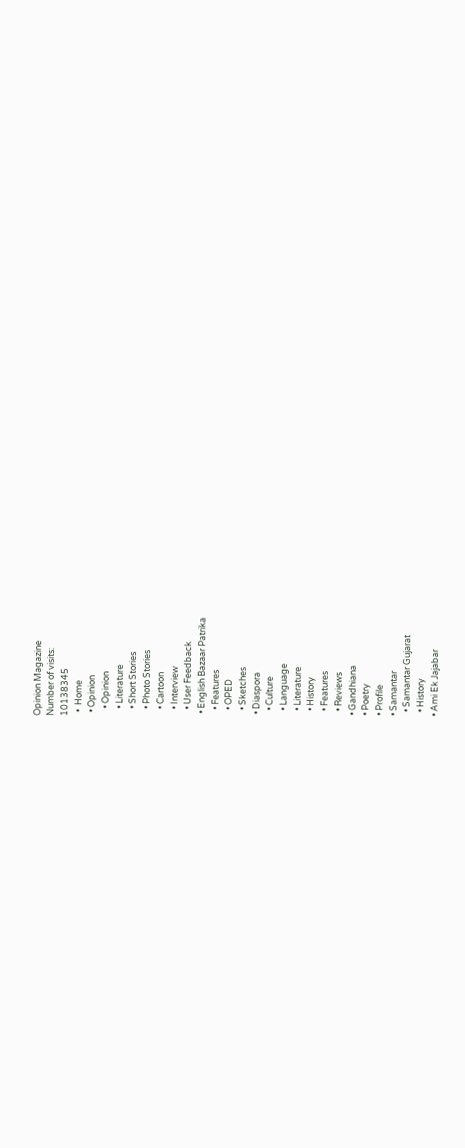Opinion Magazine
Number of visits:
10138345
  •  Home
  • Opinion
    • Opinion
    • Literature
    • Short Stories
    • Photo Stories
    • Cartoon
    • Interview
    • User Feedback
  • English Bazaar Patrika
    • Features
    • OPED
    • Sketches
  • Diaspora
    • Culture
    • Language
    • Literature
    • History
    • Features
    • Reviews
  • Gandhiana
  • Poetry
  • Profile
  • Samantar
    • Samantar Gujarat
    • History
  • Ami Ek Jajabar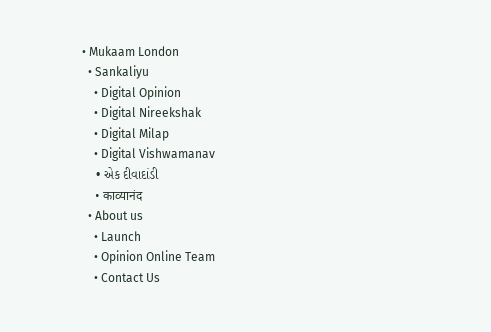• Mukaam London
  • Sankaliyu
    • Digital Opinion
    • Digital Nireekshak
    • Digital Milap
    • Digital Vishwamanav
    • એક દીવાદાંડી
    • काव्यानंद
  • About us
    • Launch
    • Opinion Online Team
    • Contact Us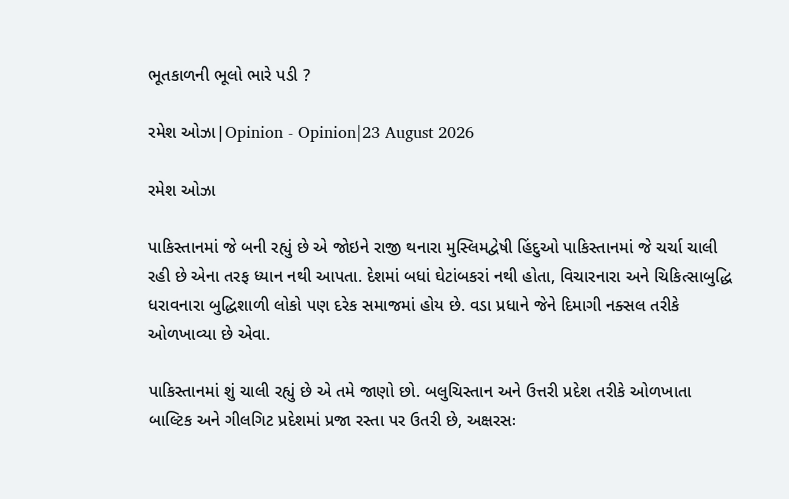ભૂતકાળની ભૂલો ભારે પડી ?

રમેશ ઓઝા|Opinion - Opinion|23 August 2026

રમેશ ઓઝા

પાકિસ્તાનમાં જે બની રહ્યું છે એ જોઇને રાજી થનારા મુસ્લિમદ્વેષી હિંદુઓ પાકિસ્તાનમાં જે ચર્ચા ચાલી રહી છે એના તરફ ધ્યાન નથી આપતા. દેશમાં બધાં ઘેટાંબકરાં નથી હોતા, વિચારનારા અને ચિકિત્સાબુદ્ધિ ધરાવનારા બુદ્ધિશાળી લોકો પણ દરેક સમાજમાં હોય છે. વડા પ્રધાને જેને દિમાગી નક્સલ તરીકે ઓળખાવ્યા છે એવા.

પાકિસ્તાનમાં શું ચાલી રહ્યું છે એ તમે જાણો છો. બલુચિસ્તાન અને ઉત્તરી પ્રદેશ તરીકે ઓળખાતા બાલ્ટિક અને ગીલગિટ પ્રદેશમાં પ્રજા રસ્તા પર ઉતરી છે, અક્ષરસઃ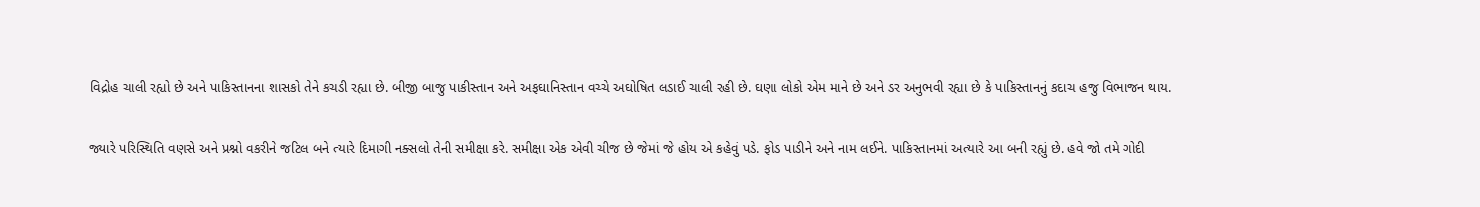વિદ્રોહ ચાલી રહ્યો છે અને પાકિસ્તાનના શાસકો તેને કચડી રહ્યા છે. બીજી બાજુ પાકીસ્તાન અને અફઘાનિસ્તાન વચ્ચે અઘોષિત લડાઈ ચાલી રહી છે. ઘણા લોકો એમ માને છે અને ડર અનુભવી રહ્યા છે કે પાકિસ્તાનનું કદાચ હજુ વિભાજન થાય.

જ્યારે પરિસ્થિતિ વણસે અને પ્રશ્નો વકરીને જટિલ બને ત્યારે દિમાગી નક્સલો તેની સમીક્ષા કરે. સમીક્ષા એક એવી ચીજ છે જેમાં જે હોય એ કહેવું પડે. ફોડ પાડીને અને નામ લઈને. પાકિસ્તાનમાં અત્યારે આ બની રહ્યું છે. હવે જો તમે ગોદી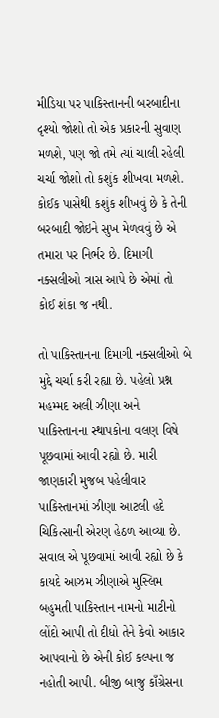મીડિયા પર પાકિસ્તાનની બરબાદીના દૃશ્યો જોશો તો એક પ્રકારની સુવાણ મળશે, પણ જો તમે ત્યાં ચાલી રહેલી ચર્ચા જોશો તો કશુંક શીખવા મળશે. કોઈક પાસેથી કશુંક શીખવું છે કે તેની બરબાદી જોઇને સુખ મેળવવું છે એ તમારા પર નિર્ભર છે. દિમાગી નક્સલીઓ ત્રાસ આપે છે એમાં તો કોઈ શંકા જ નથી.

તો પાકિસ્તાનના દિમાગી નક્સલીઓ બે મુદ્દે ચર્ચા કરી રહ્યા છે. પહેલો પ્રશ્ન મહમ્મદ અલી ઝીણા અને પાકિસ્તાનના સ્થાપકોના વલણ વિષે પૂછવામાં આવી રહ્યો છે. મારી જાણકારી મુજબ પહેલીવાર પાકિસ્તાનમાં ઝીણા આટલી હદે ચિકિત્સાની એરણ હેઠળ આવ્યા છે. સવાલ એ પૂછવામાં આવી રહ્યો છે કે કાયદે આઝમ ઝીણાએ મુસ્લિમ બહુમતી પાકિસ્તાન નામનો માટીનો લોંદો આપી તો દીધો તેને કેવો આકાર આપવાનો છે એની કોઈ કલ્પના જ નહોતી આપી. બીજી બાજુ કાઁગ્રેસના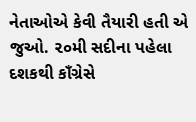નેતાઓએ કેવી તૈયારી હતી એ જુઓ. ૨૦મી સદીના પહેલા દશકથી કાઁગ્રેસે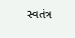સ્વતંત્ર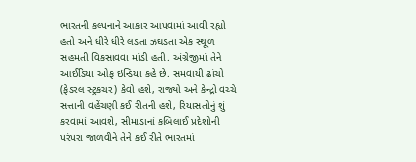ભારતની કલ્પનાને આકાર આપવામાં આવી રહ્યો હતો અને ધીરે ધીરે લડતા ઝઘડતા એક સ્થૂળ સહમતી વિકસાવવા માંડી હતી. અંગ્રેજીમાં તેને આઈડિયા ઓફ ઇન્ડિયા કહે છે. સમવાયી ઢાંચો (ફેડરલ સ્ટ્રકચર) કેવો હશે, રાજ્યો અને કેન્દ્રો વચ્ચે સત્તાની વહેંચણી કઈ રીતની હશે, રિયાસતોનું શું કરવામાં આવશે, સીમાડાનાં કબિલાઈ પ્રદેશોની પરંપરા જાળવીને તેને કઈ રીતે ભારતમાં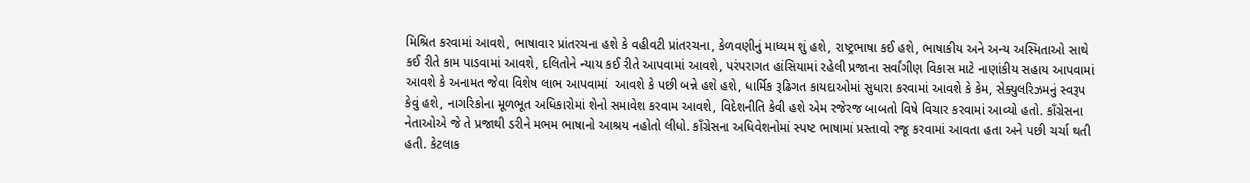મિશ્રિત કરવામાં આવશે, ભાષાવાર પ્રાંતરચના હશે કે વહીવટી પ્રાંતરચના, કેળવણીનું માધ્યમ શું હશે, રાષ્ટ્રભાષા કઈ હશે, ભાષાકીય અને અન્ય અસ્મિતાઓ સાથે કઈ રીતે કામ પાડવામાં આવશે, દલિતોને ન્યાય કઈ રીતે આપવામાં આવશે, પરંપરાગત હાંસિયામાં રહેલી પ્રજાના સર્વાંગીણ વિકાસ માટે નાણાંકીય સહાય આપવામાં આવશે કે અનામત જેવા વિશેષ લાભ આપવામાં  આવશે કે પછી બન્ને હશે હશે, ધાર્મિક રૂઢિગત કાયદાઓમાં સુધારા કરવામાં આવશે કે કેમ, સેક્યુલરિઝમનું સ્વરૂપ કેવું હશે, નાગરિકોના મૂળભૂત અધિકારોમાં શેનો સમાવેશ કરવામ આવશે, વિદેશનીતિ કેવી હશે એમ રજેરજ બાબતો વિષે વિચાર કરવામાં આવ્યો હતો. કાઁગ્રેસના નેતાઓએ જે તે પ્રજાથી ડરીને મભમ ભાષાનો આશ્રય નહોતો લીધો. કાઁગ્રેસના અધિવેશનોમાં સ્પષ્ટ ભાષામાં પ્રસ્તાવો રજૂ કરવામાં આવતા હતા અને પછી ચર્ચા થતી હતી. કેટલાક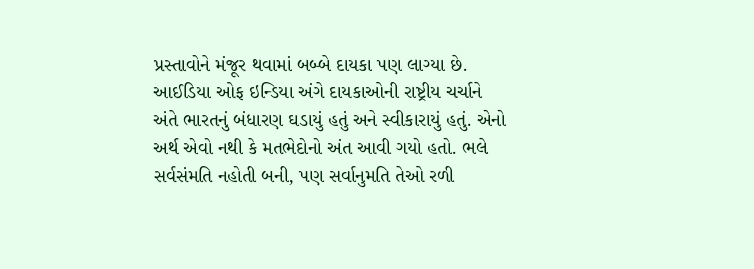પ્રસ્તાવોને મંજૂર થવામાં બબ્બે દાયકા પણ લાગ્યા છે. આઈડિયા ઓફ ઇન્ડિયા અંગે દાયકાઓની રાષ્ટ્રીય ચર્ચાને અંતે ભારતનું બંધારણ ઘડાયું હતું અને સ્વીકારાયું હતું. એનો અર્થ એવો નથી કે મતભેદોનો અંત આવી ગયો હતો. ભલે સર્વસંમતિ નહોતી બની, પણ સર્વાનુમતિ તેઓ રળી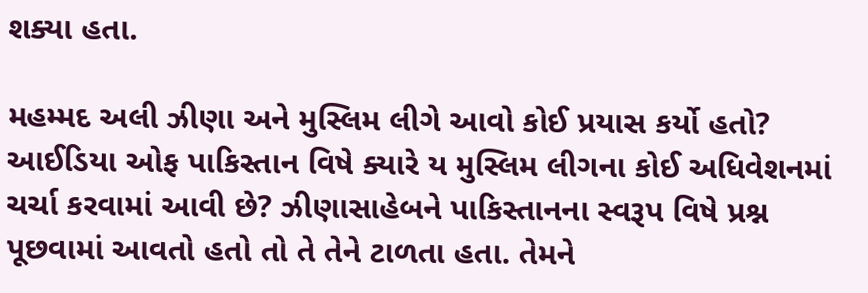શક્યા હતા.

મહમ્મદ અલી ઝીણા અને મુસ્લિમ લીગે આવો કોઈ પ્રયાસ કર્યો હતો? આઈડિયા ઓફ પાકિસ્તાન વિષે ક્યારે ય મુસ્લિમ લીગના કોઈ અધિવેશનમાં ચર્ચા કરવામાં આવી છે? ઝીણાસાહેબને પાકિસ્તાનના સ્વરૂપ વિષે પ્રશ્ન પૂછવામાં આવતો હતો તો તે તેને ટાળતા હતા. તેમને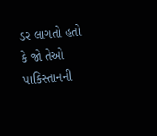ડર લાગતો હતો કે જો તેઓ પાકિસ્તાનની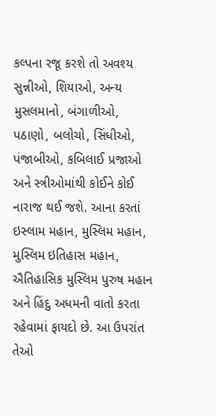કલ્પના રજૂ કરશે તો અવશ્ય સુન્નીઓ, શિયાઓ, અન્ય મુસલમાનો, બંગાળીઓ, પઠાણો, બલોચો, સિંધીઓ, પંજાબીઓ, કબિલાઈ પ્રજાઓ અને સ્ત્રીઓમાંથી કોઈને કોઈ નારાજ થઈ જશે. આના કરતાં ઇસ્લામ મહાન, મુસ્લિમ મહાન, મુસ્લિમ ઇતિહાસ મહાન, ઐતિહાસિક મુસ્લિમ પુરુષ મહાન અને હિંદુ અધમની વાતો કરતા રહેવામાં ફાયદો છે. આ ઉપરાંત તેઓ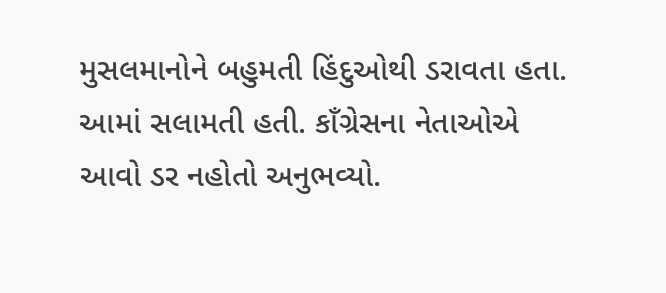મુસલમાનોને બહુમતી હિંદુઓથી ડરાવતા હતા. આમાં સલામતી હતી. કાઁગ્રેસના નેતાઓએ આવો ડર નહોતો અનુભવ્યો.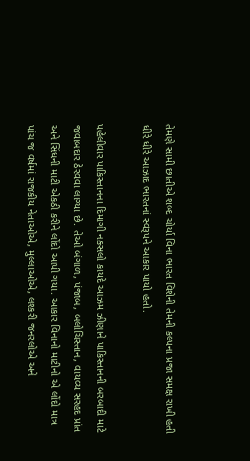તેમણે સામી છાતીએ શબ્દ ચોર્યા વિના ભારત વિશેની તેમની કલ્પના પ્રજા સમક્ષ રાખી હતી ધીરે ધીરે આઝાદ ભારતનાં સ્વરૂપને આકાર પાયો હતો.

પહેલીવાર પાકિસ્તાનના દિમાગી નક્સલો કાયદે આઝમ ઝીણાને પાકિસ્તાનની બરબાદી માટે જવાબદાર ઠેરવવા લાગ્યા છે. તેઓ બંગાળ, પંજાબ, બલોચિસ્તાન, વાયવ્ય સરહદ પ્રાંત અને સિંધની માટી એકઠી કરીને લોંદો આપી ગયા. આકાર વિનાનો માટીનો એ લોંદો માત્ર પાંચ જ વર્ષમાં રાજકીય નેતાઓએ, મુલ્લાઓએ, લશ્કરી જનરલોએ અને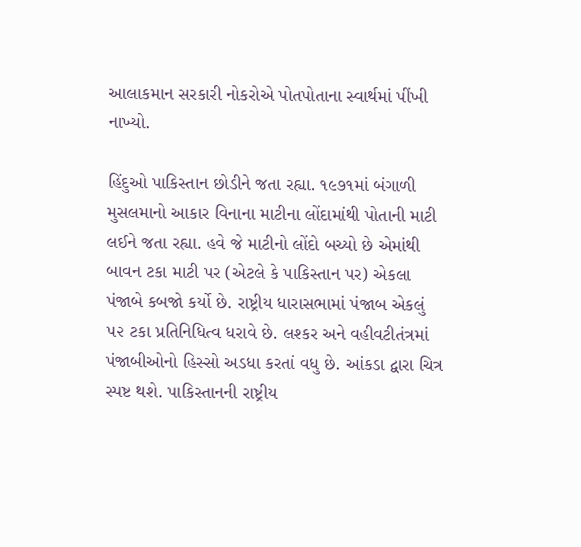આલાકમાન સરકારી નોકરોએ પોતપોતાના સ્વાર્થમાં પીંખી નાખ્યો.

હિંદુઓ પાકિસ્તાન છોડીને જતા રહ્યા. ૧૯૭૧માં બંગાળી મુસલમાનો આકાર વિનાના માટીના લોંદામાંથી પોતાની માટી લઈને જતા રહ્યા. હવે જે માટીનો લોંદો બચ્યો છે એમાંથી બાવન ટકા માટી પર (એટલે કે પાકિસ્તાન પર) એકલા પંજાબે કબજો કર્યો છે. રાષ્ટ્રીય ધારાસભામાં પંજાબ એકલું ૫૨ ટકા પ્રતિનિધિત્વ ધરાવે છે. લશ્કર અને વહીવટીતંત્રમાં પંજાબીઓનો હિસ્સો અડધા કરતાં વધુ છે. આંકડા દ્વારા ચિત્ર સ્પષ્ટ થશે. પાકિસ્તાનની રાષ્ટ્રીય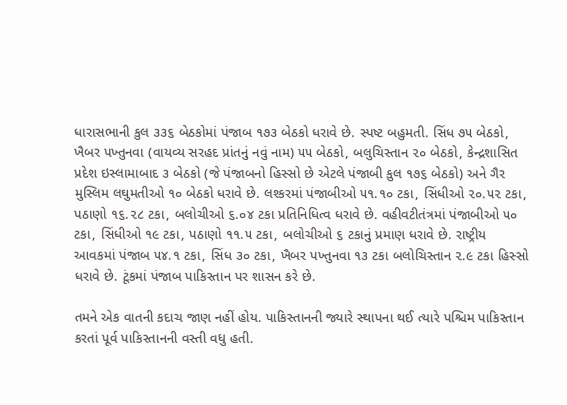ધારાસભાની કુલ ૩૩૬ બેઠકોમાં પંજાબ ૧૭૩ બેઠકો ધરાવે છે. સ્પષ્ટ બહુમતી. સિંધ ૭૫ બેઠકો, ખૈબર પખ્તુનવા (વાયવ્ય સરહદ પ્રાંતનું નવું નામ) ૫૫ બેઠકો, બલુચિસ્તાન ૨૦ બેઠકો, કેન્દ્રશાસિત પ્રદેશ ઇસ્લામાબાદ ૩ બેઠકો (જે પંજાબનો હિસ્સો છે એટલે પંજાબી કુલ ૧૭૬ બેઠકો) અને ગૈર મુસ્લિમ લઘુમતીઓ ૧૦ બેઠકો ધરાવે છે. લશ્કરમાં પંજાબીઓ ૫૧.૧૦ ટકા, સિંધીઓ ૨૦.૫૨ ટકા, પઠાણો ૧૬.૨૮ ટકા, બલોચીઓ ૬.૦૪ ટકા પ્રતિનિધિત્વ ધરાવે છે. વહીવટીતંત્રમાં પંજાબીઓ ૫૦ ટકા, સિંધીઓ ૧૯ ટકા, પઠાણો ૧૧.૫ ટકા, બલોચીઓ ૬ ટકાનું પ્રમાણ ધરાવે છે. રાષ્ટ્રીય આવકમાં પંજાબ ૫૪.૧ ટકા, સિંધ ૩૦ ટકા, ખૈબર પખ્તુનવા ૧૩ ટકા બલોચિસ્તાન ૨.૯ ટકા હિસ્સો ધરાવે છે. ટૂંકમાં પંજાબ પાકિસ્તાન પર શાસન કરે છે.

તમને એક વાતની કદાચ જાણ નહીં હોય. પાકિસ્તાનની જ્યારે સ્થાપના થઈ ત્યારે પશ્ચિમ પાકિસ્તાન કરતાં પૂર્વ પાકિસ્તાનની વસ્તી વધુ હતી.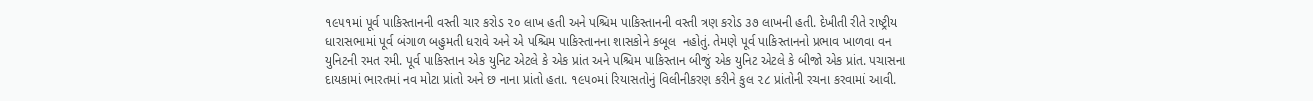૧૯૫૧માં પૂર્વ પાકિસ્તાનની વસ્તી ચાર કરોડ ૨૦ લાખ હતી અને પશ્ચિમ પાકિસ્તાનની વસ્તી ત્રણ કરોડ ૩૭ લાખની હતી. દેખીતી રીતે રાષ્ટ્રીય ધારાસભામાં પૂર્વ બંગાળ બહુમતી ધરાવે અને એ પશ્ચિમ પાકિસ્તાનના શાસકોને કબૂલ  નહોતું. તેમણે પૂર્વ પાકિસ્તાનનો પ્રભાવ ખાળવા વન યુનિટની રમત રમી. પૂર્વ પાકિસ્તાન એક યુનિટ એટલે કે એક પ્રાંત અને પશ્ચિમ પાકિસ્તાન બીજું એક યુનિટ એટલે કે બીજો એક પ્રાંત. પચાસના દાયકામાં ભારતમાં નવ મોટા પ્રાંતો અને છ નાના પ્રાંતો હતા. ૧૯૫૦માં રિયાસતોનું વિલીનીકરણ કરીને કુલ ૨૮ પ્રાંતોની રચના કરવામાં આવી.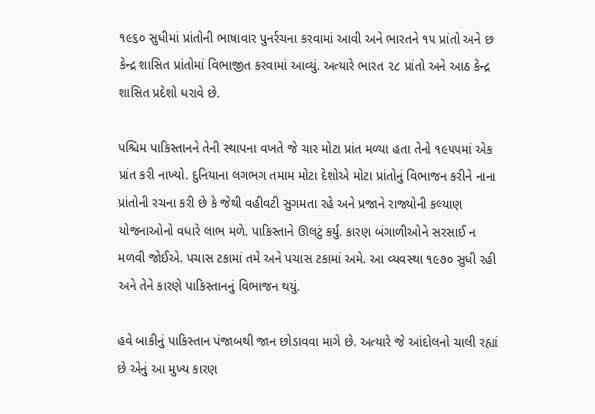૧૯૬૦ સુધીમાં પ્રાંતોની ભાષાવાર પુનર્રચના કરવામાં આવી અને ભારતને ૧૫ પ્રાંતો અને છ કેન્દ્ર શાસિત પ્રાંતોમાં વિભાજીત કરવામાં આવ્યું. અત્યારે ભારત ૨૮ પ્રાંતો અને આઠ કેન્દ્ર શાસિત પ્રદેશો ધરાવે છે.

પશ્ચિમ પાકિસ્તાનને તેની સ્થાપના વખતે જે ચાર મોટા પ્રાંત મળ્યા હતા તેનો ૧૯૫૫માં એક પ્રાંત કરી નાખ્યો. દુનિયાના લગભગ તમામ મોટા દેશોએ મોટા પ્રાંતોનું વિભાજન કરીને નાના પ્રાંતોની રચના કરી છે કે જેથી વહીવટી સુગમતા રહે અને પ્રજાને રાજ્યોની કલ્યાણ યોજનાઓનો વધારે લાભ મળે. પાકિસ્તાને ઊલટું કર્યું. કારણ બંગાળીઓને સરસાઈ ન મળવી જોઈએ. પચાસ ટકામાં તમે અને પચાસ ટકામાં અમે. આ વ્યવસ્થા ૧૯૭૦ સુધી રહી અને તેને કારણે પાકિસ્તાનનું વિભાજન થયું.

હવે બાકીનું પાકિસ્તાન પંજાબથી જાન છોડાવવા માગે છે. અત્યારે જે આંદોલનો ચાલી રહ્યાં છે એનું આ મુખ્ય કારણ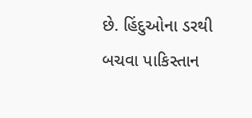છે. હિંદુઓના ડરથી બચવા પાકિસ્તાન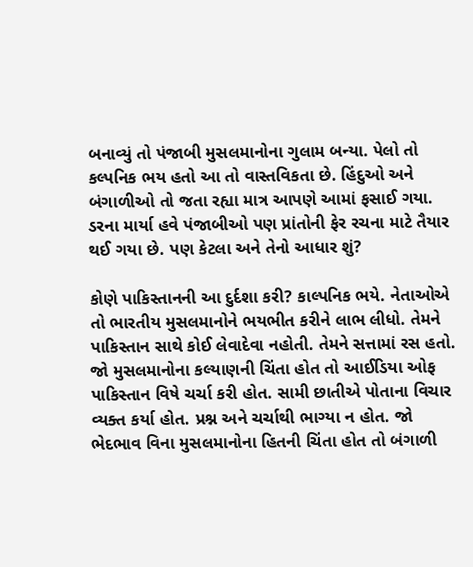બનાવ્યું તો પંજાબી મુસલમાનોના ગુલામ બન્યા. પેલો તો કલ્પનિક ભય હતો આ તો વાસ્તવિકતા છે. હિંદુઓ અને બંગાળીઓ તો જતા રહ્યા માત્ર આપણે આમાં ફસાઈ ગયા. ડરના માર્યા હવે પંજાબીઓ પણ પ્રાંતોની ફેર રચના માટે તૈયાર થઈ ગયા છે. પણ કેટલા અને તેનો આધાર શું?

કોણે પાકિસ્તાનની આ દુર્દશા કરી? કાલ્પનિક ભયે. નેતાઓએ તો ભારતીય મુસલમાનોને ભયભીત કરીને લાભ લીધો. તેમને પાકિસ્તાન સાથે કોઈ લેવાદેવા નહોતી. તેમને સત્તામાં રસ હતો. જો મુસલમાનોના કલ્યાણની ચિંતા હોત તો આઈડિયા ઓફ પાકિસ્તાન વિષે ચર્ચા કરી હોત. સામી છાતીએ પોતાના વિચાર વ્યક્ત કર્યા હોત. પ્રશ્ન અને ચર્ચાથી ભાગ્યા ન હોત. જો ભેદભાવ વિના મુસલમાનોના હિતની ચિંતા હોત તો બંગાળી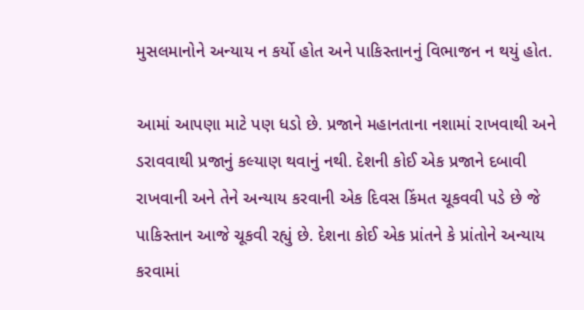મુસલમાનોને અન્યાય ન કર્યો હોત અને પાકિસ્તાનનું વિભાજન ન થયું હોત.

આમાં આપણા માટે પણ ધડો છે. પ્રજાને મહાનતાના નશામાં રાખવાથી અને ડરાવવાથી પ્રજાનું કલ્યાણ થવાનું નથી. દેશની કોઈ એક પ્રજાને દબાવી રાખવાની અને તેને અન્યાય કરવાની એક દિવસ કિંમત ચૂકવવી પડે છે જે પાકિસ્તાન આજે ચૂકવી રહ્યું છે. દેશના કોઈ એક પ્રાંતને કે પ્રાંતોને અન્યાય કરવામાં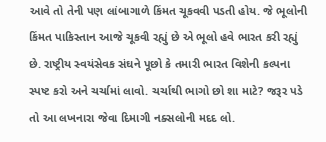આવે તો તેની પણ લાંબાગાળે કિંમત ચૂકવવી પડતી હોય. જે ભૂલોની કિંમત પાકિસ્તાન આજે ચૂકવી રહ્યું છે એ ભૂલો હવે ભારત કરી રહ્યું છે. રાષ્ટ્રીય સ્વયંસેવક સંઘને પૂછો કે તમારી ભારત વિશેની કલ્પના સ્પષ્ટ કરો અને ચર્ચામાં લાવો. ચર્ચાથી ભાગો છો શા માટે? જરૂર પડે તો આ લખનારા જેવા દિમાગી નક્સલોની મદદ લો.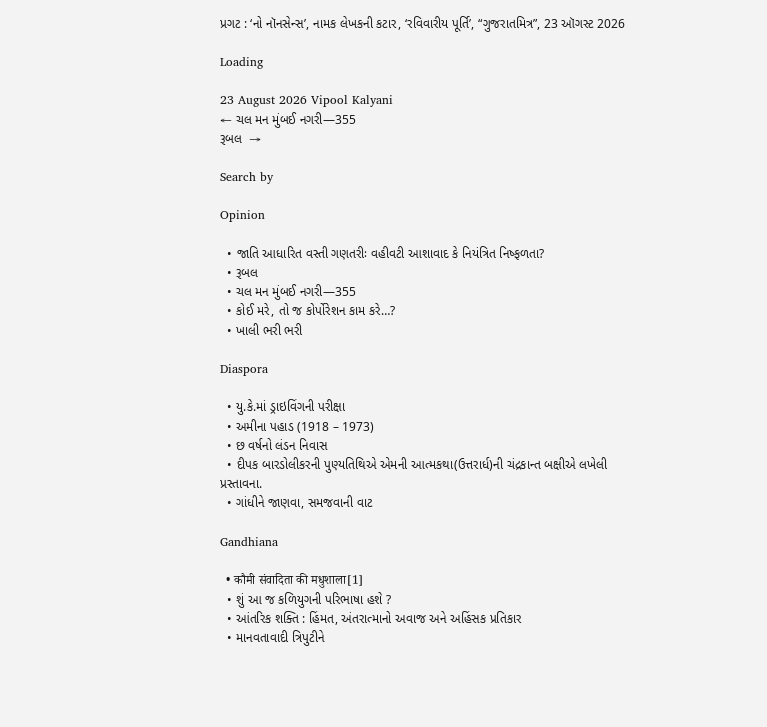પ્રગટ : ‘નો નૉનસેન્સ’, નામક લેખકની કટાર, ‘રવિવારીય પૂર્તિ’, “ગુજરાતમિત્ર”, 23 ઑગસ્ટ 2026

Loading

23 August 2026 Vipool Kalyani
← ચલ મન મુંબઈ નગરી—355
રૂબલ  →

Search by

Opinion

  • જાતિ આધારિત વસ્તી ગણતરીઃ વહીવટી આશાવાદ કે નિયંત્રિત નિષ્ફળતા?
  • રૂબલ
  • ચલ મન મુંબઈ નગરી—355
  • કોઈ મરે, તો જ કોર્પોરેશન કામ કરે…?
  • ખાલી ભરી ભરી

Diaspora

  • યુ.કે.માં ડ્રાઇવિંગની પરીક્ષા
  • અમીના પહાડ (1918 – 1973)
  • છ વર્ષનો લંડન નિવાસ
  • દીપક બારડોલીકરની પુણ્યતિથિએ એમની આત્મકથા(ઉત્તરાર્ધ)ની ચંદ્રકાન્ત બક્ષીએ લખેલી પ્રસ્તાવના.
  • ગાંધીને જાણવા, સમજવાની વાટ

Gandhiana

  • कौमी संवादिता की मधुशाला[1]
  • શું આ જ કળિયુગની પરિભાષા હશે ?
  • આંતરિક શક્તિ : હિંમત, અંતરાત્માનો અવાજ અને અહિંસક પ્રતિકાર
  • માનવતાવાદી ત્રિપુટીને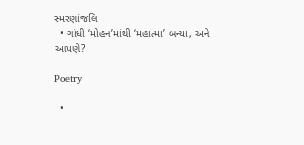સ્મરણાંજલિ
  • ગાંધી ‘મોહન’માંથી ‘મહાત્મા’ બન્યા, અને આપણે?

Poetry

  •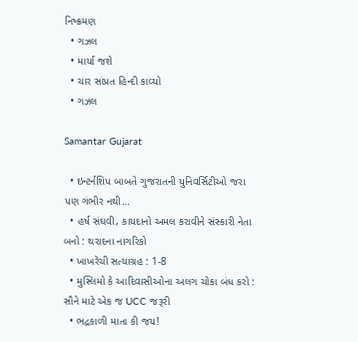નિષ્ક્રમણ
  • ગઝલ
  • માર્યા જશે
  • ચાર સાંપ્રત હિન્દી કાવ્યો
  • ગઝલ

Samantar Gujarat

  • ઇન્ટર્નશિપ બાબતે ગુજરાતની યુનિવર્સિટીઓ જરા પણ ગંભીર નથી…
  • હર્ષ સંઘવી, કાયદાનો અમલ કરાવીને સંસ્કારી નેતા બનો : થરાદના નાગરિકો
  • ખાખરેચી સત્યાગ્રહ : 1-8
  • મુસ્લિમો કે આદિવાસીઓના અલગ ચોકા બંધ કરો : સૌને માટે એક જ UCC જરૂરી
  • ભદ્રકાળી માતા કી જય!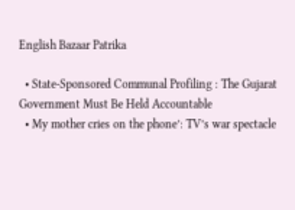English Bazaar Patrika

  • State-Sponsored Communal Profiling : The Gujarat Government Must Be Held Accountable
  • My mother cries on the phone’: TV’s war spectacle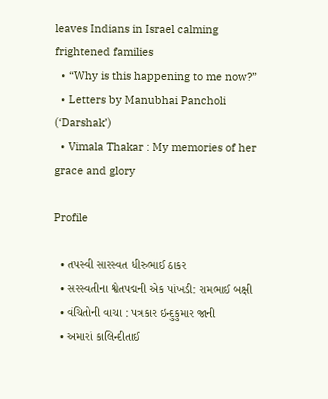leaves Indians in Israel calming frightened families
  • “Why is this happening to me now?”
  • Letters by Manubhai Pancholi (‘Darshak’)
  • Vimala Thakar : My memories of her grace and glory

Profile

  • તપસ્વી સારસ્વત ધીરુભાઈ ઠાકર
  • સરસ્વતીના શ્વેતપદ્મની એક પાંખડી: રામભાઈ બક્ષી
  • વંચિતોની વાચા : પત્રકાર ઇન્દુકુમાર જાની
  • અમારાં કાલિન્દીતાઈ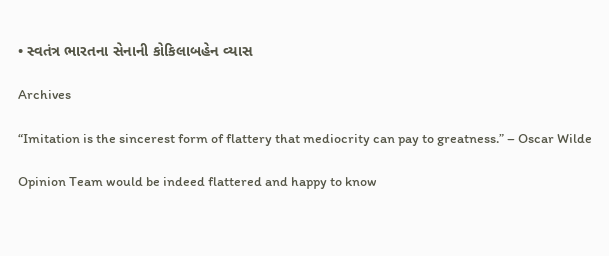• સ્વતંત્ર ભારતના સેનાની કોકિલાબહેન વ્યાસ

Archives

“Imitation is the sincerest form of flattery that mediocrity can pay to greatness.” – Oscar Wilde

Opinion Team would be indeed flattered and happy to know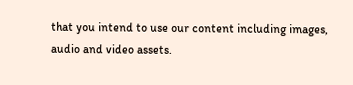that you intend to use our content including images, audio and video assets.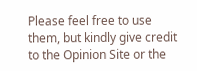Please feel free to use them, but kindly give credit to the Opinion Site or the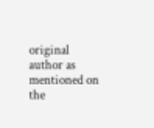original author as mentioned on the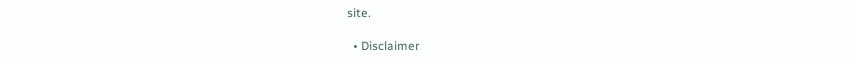site.

  • Disclaimer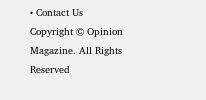• Contact Us
Copyright © Opinion Magazine. All Rights Reserved